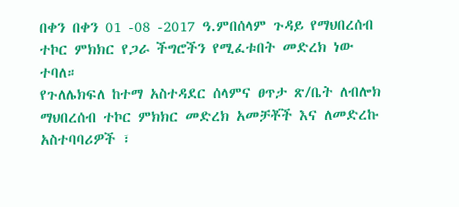በቀን በቀን 01 -08 -2017 ዓ.ምበሰላም ጉዳይ የማህበረሰብ ተኮር ምክክር የጋራ ችግሮችን የሚፈቱበት መድረክ ነው ተባለ።
የጉለሌክፍለ ከተማ አስተዳደር ሰላምና ፀጥታ ጽ/ቤት ለብሎክ ማህበረሰብ ተኮር ምክክር መድረክ አመቻቾች እና ለመድረኩ አስተባባሪዎች ፣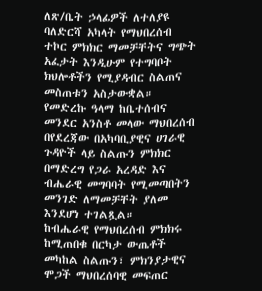ለጽ/ቤት ኃላፊዎች ለተለያዩ ባለድርሻ አካላት የማህበረሰብ ተኮር ምክክር ማመቻቸትና ግጭት አፈታት እንዲሁም የተግባቦት ክህሎቶችን የሚያዳብር ስልጠና መስጠቱን አስታውቋል።
የመድረኩ ዓላማ ከቤተሰብና መንደር አንስቶ መላው ማህበረሰብ በየደረጃው በአካባቢያዊና ሀገራዊ ጉዳዮች ላይ ስልጡን ምክክር በማድረግ የጋራ አረዳድ እና ብሔራዊ መግባባት የሚመጣበትን መንገድ ለማመቻቸት ያለመ እንደሆነ ተገልጿል።
ከብሔራዊ የማህበረሰብ ምክክሩ ከሚጠበቁ በርካታ ውጤቶች መካከል ስልጡን፣ ምክንያታዊና ሞጋች ማህበረሰባዊ መፍጠር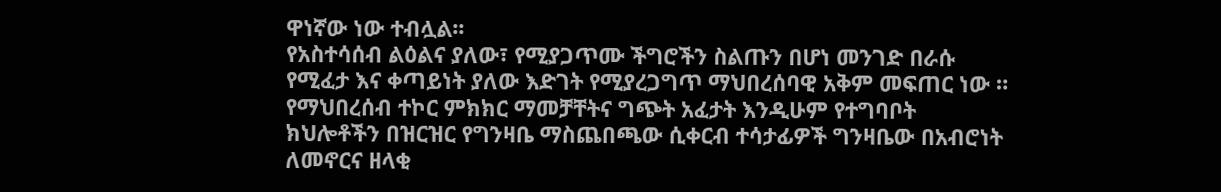ዋነኛው ነው ተብሏል፡፡
የአስተሳሰብ ልዕልና ያለው፣ የሚያጋጥሙ ችግሮችን ስልጡን በሆነ መንገድ በራሱ የሚፈታ እና ቀጣይነት ያለው እድገት የሚያረጋግጥ ማህበረሰባዊ አቅም መፍጠር ነው ።
የማህበረሰብ ተኮር ምክክር ማመቻቸትና ግጭት አፈታት እንዲሁም የተግባቦት ክህሎቶችን በዝርዝር የግንዛቤ ማስጨበጫው ሲቀርብ ተሳታፊዎች ግንዛቤው በአብሮነት ለመኖርና ዘላቂ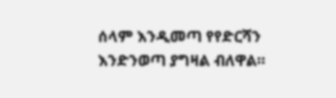ሰላም እንዲመጣ የየድርሻን እንድንወጣ ያግዛል ብለዋል።